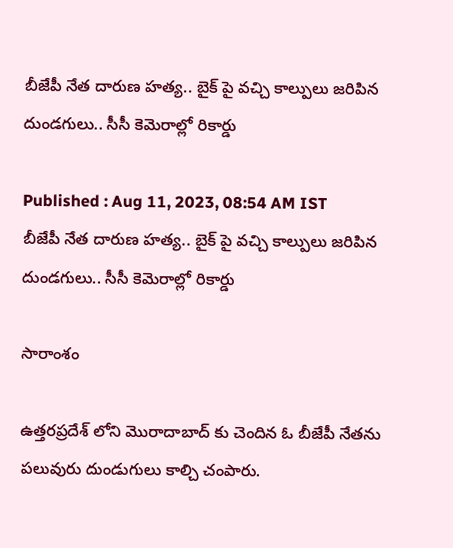బీజేపీ నేత దారుణ హత్య.. బైక్ పై వచ్చి కాల్పులు జరిపిన దుండగులు.. సీసీ కెమెరాల్లో రికార్డు

Published : Aug 11, 2023, 08:54 AM IST
బీజేపీ నేత దారుణ హత్య.. బైక్ పై వచ్చి కాల్పులు జరిపిన దుండగులు.. సీసీ కెమెరాల్లో రికార్డు

సారాంశం

ఉత్తరప్రదేశ్ లోని మొరాదాబాద్ కు చెందిన ఓ బీజేపీ నేతను పలువురు దుండుగులు కాల్చి చంపారు.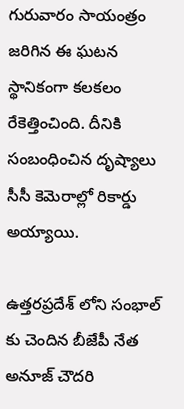గురువారం సాయంత్రం జరిగిన ఈ ఘటన స్థానికంగా కలకలం రేకెత్తించింది. దీనికి సంబంధించిన దృష్యాలు సీసీ కెమెరాల్లో రికార్డు అయ్యాయి.

ఉత్తరప్రదేశ్ లోని సంభాల్ కు చెందిన బీజేపీ నేత అనూజ్ చౌదరి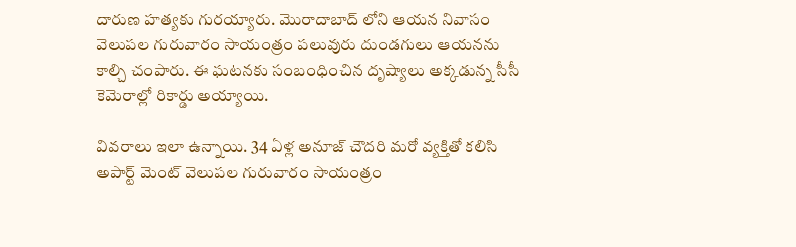దారుణ హత్యకు గురయ్యారు. మొరాదాబాద్ లోని ఆయన నివాసం వెలుపల గురువారం సాయంత్రం పలువురు దుండగులు ఆయనను కాల్చి చంపారు. ఈ ఘటనకు సంబంధించిన దృష్యాలు అక్కడున్న సీసీ కెమెరాల్లో రికార్డు అయ్యాయి.

వివరాలు ఇలా ఉన్నాయి. 34 ఏళ్ల అనూజ్ చౌదరి మరో వ్యక్తితో కలిసి అపార్ట్ మెంట్ వెలుపల గురువారం సాయంత్రం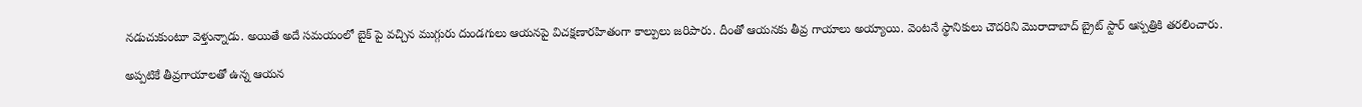నడుచుకుంటూ వెళ్తున్నాడు. అయితే అదే సమయంలో బైక్ పై వచ్చిన ముగ్గురు దుండగులు ఆయనపై విచక్షణారహితంగా కాల్పులు జరిపారు. దీంతో ఆయనకు తీవ్ర గాయాలు అయ్యాయి. వెంటనే స్థానికులు చౌదరిని మొరాదాబాద్ బ్రైట్ స్టార్ ఆస్పత్రికి తరలించారు.

అప్పటికే తీవ్రగాయాలతో ఉన్న ఆయన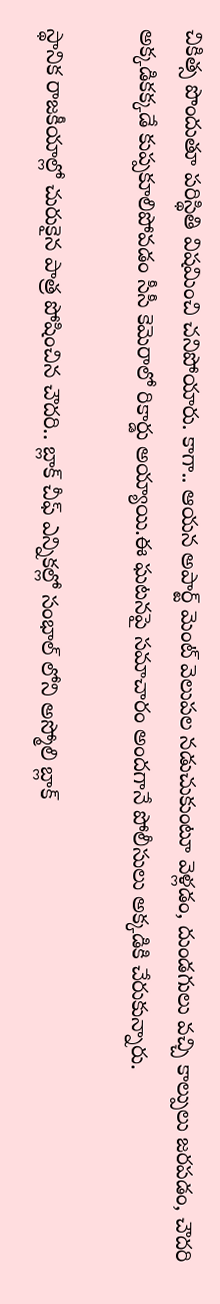చికిత్స పొందుతూ పరిస్థితి విషమించి చనిపోయారు. కాగా.. ఆయన అపార్ట్ మెంట్ వెలుపల నడుచుకుంటూ వెళ్లడం, దుండగులు వచ్చి కాల్పులు జరపడం, చౌదరి అక్కడికక్కడే కుప్పకూలిపోవడం సీసీ కెమెరాలో రికార్డు అయ్యాయి.ఈ ఘటనపై సమాచారం అందగానే పోలీసులు అక్కడికి చేరుకున్నారు.

స్థానిక రాజకీయాల్లో చురుకైన పాత్ర పోషించిన చౌదరి.. బ్లాక్ చీఫ్ ఎన్నికల్లో సంభాల్ లోని అస్మోలి బ్లాక్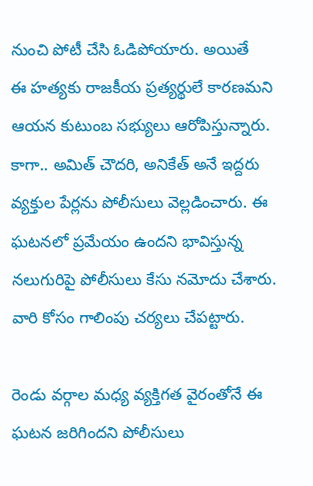నుంచి పోటీ చేసి ఓడిపోయారు. అయితే
ఈ హత్యకు రాజకీయ ప్రత్యర్థులే కారణమని ఆయన కుటుంబ సభ్యులు ఆరోపిస్తున్నారు. కాగా.. అమిత్ చౌదరి, అనికేత్ అనే ఇద్దరు వ్యక్తుల పేర్లను పోలీసులు వెల్లడించారు. ఈ ఘటనలో ప్రమేయం ఉందని భావిస్తున్న నలుగురిపై పోలీసులు కేసు నమోదు చేశారు. వారి కోసం గాలింపు చర్యలు చేపట్టారు.

రెండు వర్గాల మధ్య వ్యక్తిగత వైరంతోనే ఈ ఘటన జరిగిందని పోలీసులు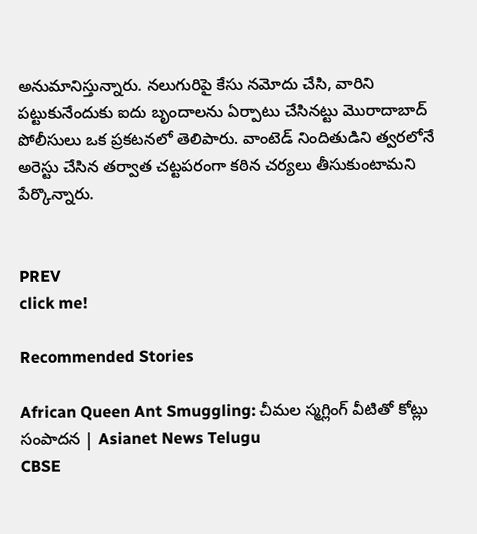అనుమానిస్తున్నారు. నలుగురిపై కేసు నమోదు చేసి, వారిని పట్టుకునేందుకు ఐదు బృందాలను ఏర్పాటు చేసినట్టు మొరాదాబాద్ పోలీసులు ఒక ప్రకటనలో తెలిపారు. వాంటెడ్ నిందితుడిని త్వరలోనే అరెస్టు చేసిన తర్వాత చట్టపరంగా కఠిన చర్యలు తీసుకుంటామని పేర్కొన్నారు.


PREV
click me!

Recommended Stories

African Queen Ant Smuggling: చీమల స్మగ్లింగ్ వీటితో కోట్లు సంపాదన | Asianet News Telugu
CBSE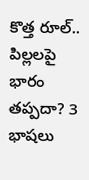కొత్త రూల్.. పిల్లలపై భారం తప్పదా? 3 భాషలు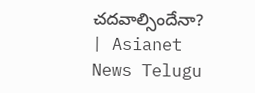చదవాల్సిందేనా? | Asianet News Telugu